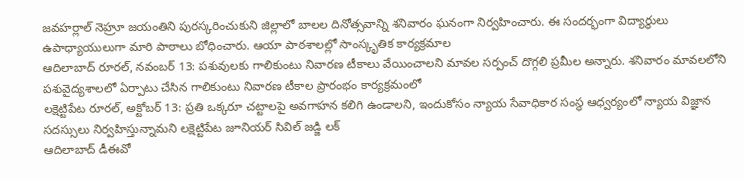జవహర్లాల్ నెహ్రూ జయంతిని పురస్కరించుకుని జిల్లాలో బాలల దినోత్సవాన్ని శనివారం ఘనంగా నిర్వహించారు. ఈ సందర్భంగా విద్యార్థులు ఉపాధ్యాయులుగా మారి పాఠాలు బోధించారు. ఆయా పాఠశాలల్లో సాంస్కృతిక కార్యక్రమాల
ఆదిలాబాద్ రూరల్, నవంబర్ 13: పశువులకు గాలికుంటు నివారణ టీకాలు వేయించాలని మావల సర్పంచ్ దొగ్గలి ప్రమీల అన్నారు. శనివారం మావలలోని పశువైద్యశాలలో ఏర్పాటు చేసిన గాలికుంటు నివారణ టీకాల ప్రారంభం కార్యక్రమంలో
లక్షెట్టిపేట రూరల్, అక్టోబర్ 13: ప్రతి ఒక్కరూ చట్టాలపై అవగాహన కలిగి ఉండాలని, ఇందుకోసం న్యాయ సేవాధికార సంస్థ ఆధ్వర్యంలో న్యాయ విజ్ఞాన సదస్సులు నిర్వహిస్తున్నామని లక్షెట్టిపేట జూనియర్ సివిల్ జడ్జి లక్
ఆదిలాబాద్ డీఈవో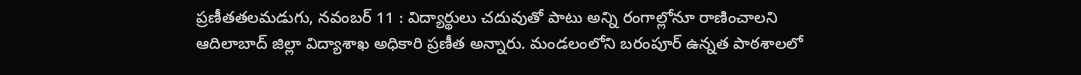ప్రణీతతలమడుగు, నవంబర్ 11 : విద్యార్థులు చదువుతో పాటు అన్ని రంగాల్లోనూ రాణించాలని ఆదిలాబాద్ జిల్లా విద్యాశాఖ అధికారి ప్రణీత అన్నారు. మండలంలోని బరంపూర్ ఉన్నత పాఠశాలలో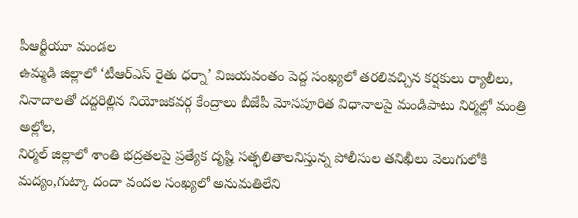పీఆర్టీయూ మండల
ఉమ్మడి జిల్లాలో ‘టీఆర్ఎస్ రైతు ధర్నా’ విజయవంతం పెద్ద సంఖ్యలో తరలివచ్చిన కర్షకులు ర్యాలీలు, నినాదాలతో దద్దరిల్లిన నియోజకవర్గ కేంద్రాలు బీజేపీ మోసపూరిత విధానాలపై మండిపాటు నిర్మల్లో మంత్రి అల్లోల,
నిర్మల్ జిల్లాలో శాంతి భద్రతలపై ప్రత్యేక దృష్టి సత్ఫలితాలనిస్తున్న పోలీసుల తనిఖీలు వెలుగులోకి మద్యం,గుట్కా దందా వందల సంఖ్యలో అనుమతిలేని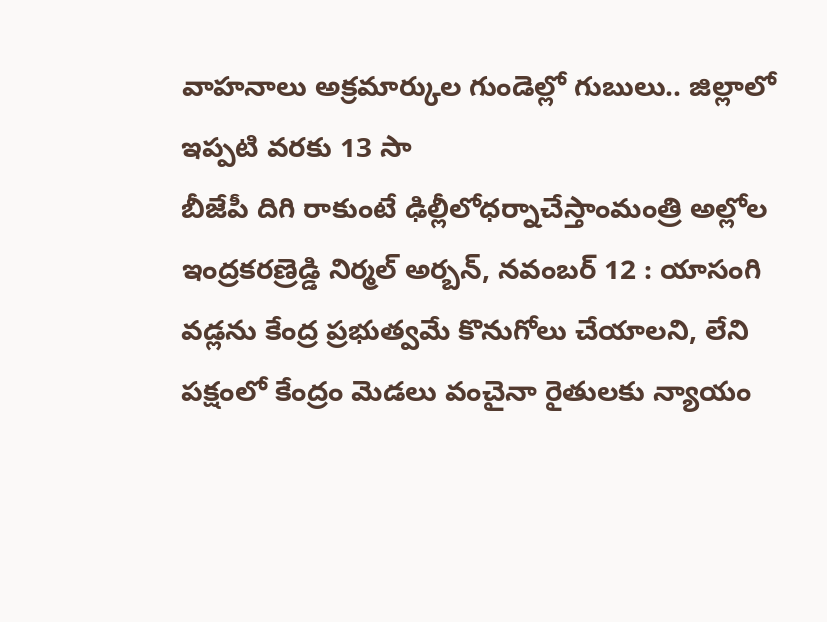వాహనాలు అక్రమార్కుల గుండెల్లో గుబులు.. జిల్లాలో ఇప్పటి వరకు 13 సా
బీజేపీ దిగి రాకుంటే ఢిల్లీలోధర్నాచేస్తాంమంత్రి అల్లోల ఇంద్రకరణ్రెడ్డి నిర్మల్ అర్బన్, నవంబర్ 12 : యాసంగి వడ్లను కేంద్ర ప్రభుత్వమే కొనుగోలు చేయాలని, లేని పక్షంలో కేంద్రం మెడలు వంచైనా రైతులకు న్యాయం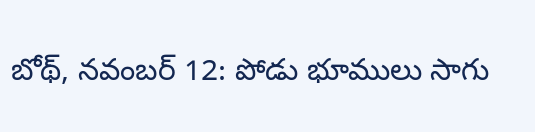బోథ్, నవంబర్ 12: పోడు భూములు సాగు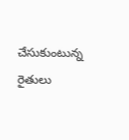చేసుకుంటున్న రైతులు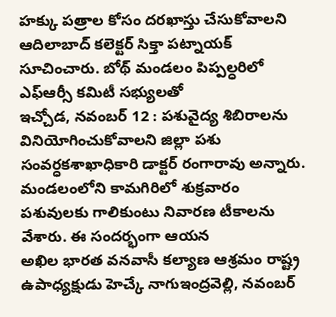హక్కు పత్రాల కోసం దరఖాస్తు చేసుకోవాలని ఆదిలాబాద్ కలెక్టర్ సిక్తా పట్నాయక్ సూచించారు. బోథ్ మండలం పిప్పల్ధరిలో ఎఫ్ఆర్సీ కమిటీ సభ్యులతో
ఇచ్చోడ, నవంబర్ 12 : పశువైద్య శిబిరాలను వినియోగించుకోవాలని జిల్లా పశు సంవర్ధకశాఖాధికారి డాక్టర్ రంగారావు అన్నారు. మండలంలోని కామగిరిలో శుక్రవారం పశువులకు గాలికుంటు నివారణ టీకాలను వేశారు. ఈ సందర్భంగా ఆయన
అఖిల భారత వనవాసీ కల్యాణ ఆశ్రమం రాష్ట్ర ఉపాధ్యక్షుడు హెచ్కే నాగుఇంద్రవెల్లి, నవంబర్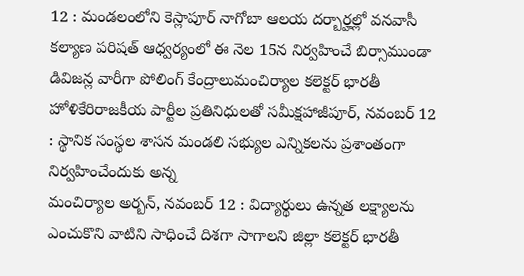12 : మండలంలోని కెస్లాపూర్ నాగోబా ఆలయ దర్బార్హల్లో వనవాసీ కల్యాణ పరిషత్ ఆధ్వర్యంలో ఈ నెల 15న నిర్వహించే బిర్సాముండా
డివిజన్ల వారీగా పోలింగ్ కేంద్రాలుమంచిర్యాల కలెక్టర్ భారతీ హోళికేరిరాజకీయ పార్టీల ప్రతినిధులతో సమీక్షహాజీపూర్, నవంబర్ 12 : స్థానిక సంస్థల శాసన మండలి సభ్యుల ఎన్నికలను ప్రశాంతంగా నిర్వహించేందుకు అన్న
మంచిర్యాల అర్బన్, నవంబర్ 12 : విద్యార్థులు ఉన్నత లక్ష్యాలను ఎంచుకొని వాటిని సాధించే దిశగా సాగాలని జిల్లా కలెక్టర్ భారతీ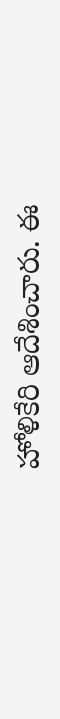హోళికేరి ఆదేశించారు. ఈ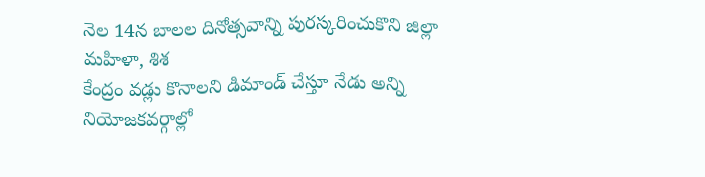నెల 14న బాలల దినోత్సవాన్ని పురస్కరించుకొని జిల్లా మహిళా, శిశ
కేంద్రం వడ్లు కొనాలని డిమాండ్ చేస్తూ నేడు అన్ని నియోజకవర్గాల్లో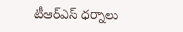టీఆర్ఎస్ ధర్నాలు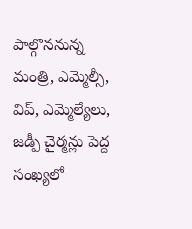పాల్గొననున్న మంత్రి, ఎమ్మెల్సీ, విప్, ఎమ్మెల్యేలు, జడ్పీ చైర్మన్లు పెద్ద సంఖ్యలో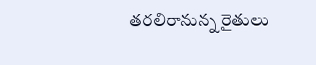తరలిరానున్న రైతులు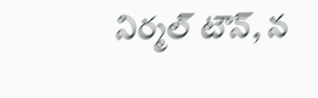నిర్మల్ టౌన్, న